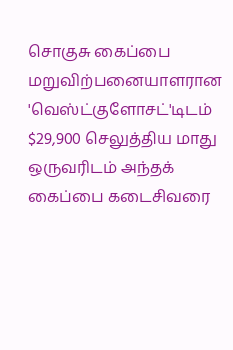சொகுசு கைப்பை மறுவிற்பனையாளரான 'வெஸ்ட்குளோசட்'டிடம் $29,900 செலுத்திய மாது ஒருவரிடம் அந்தக் கைப்பை கடைசிவரை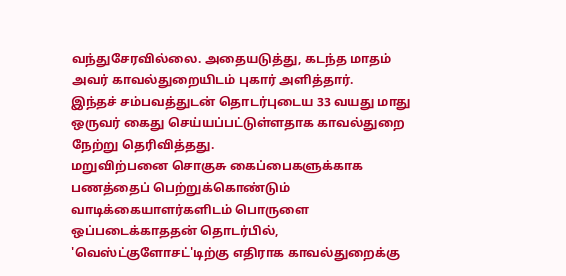வந்துசேரவில்லை. அதையடுத்து, கடந்த மாதம் அவர் காவல்துறையிடம் புகார் அளித்தார்.
இந்தச் சம்பவத்துடன் தொடர்புடைய 33 வயது மாது ஒருவர் கைது செய்யப்பட்டுள்ளதாக காவல்துறை நேற்று தெரிவித்தது.
மறுவிற்பனை சொகுசு கைப்பைகளுக்காக பணத்தைப் பெற்றுக்கொண்டும் வாடிக்கையாளர்களிடம் பொருளை ஒப்படைக்காததன் தொடர்பில், 'வெஸ்ட்குளோசட்'டிற்கு எதிராக காவல்துறைக்கு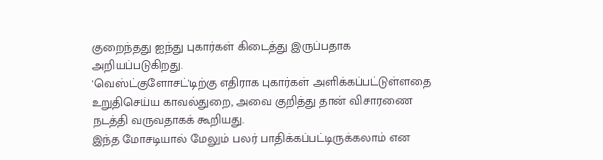குறைந்தது ஐந்து புகார்கள் கிடைத்து இருப்பதாக அறியப்படுகிறது.
'வெஸ்ட்குளோசட்'டிற்கு எதிராக புகார்கள் அளிக்கப்பட்டுள்ளதை உறுதிசெய்ய காவல்துறை, அவை குறித்து தான் விசாரணை நடத்தி வருவதாகக் கூறியது.
இந்த மோசடியால் மேலும் பலர் பாதிக்கப்பட்டிருக்கலாம் என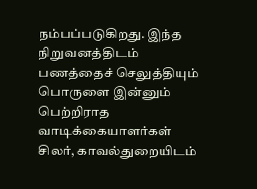நம்பப்படுகிறது. இந்த நிறுவனத்திடம் பணத்தைச் செலுத்தியும் பொருளை இன்னும் பெற்றிராத வாடிக்கையாளர்கள் சிலர், காவல்துறையிடம்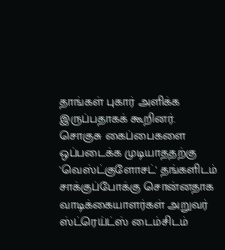தாங்கள் புகார் அளிக்க இருப்பதாகக் கூறினர்.
சொகுசு கைப்பைகளை ஒப்படைக்க முடியாததற்கு 'வெஸ்ட்குளோசட்' தங்களிடம் சாக்குப்போக்கு சொன்னதாக வாடிக்கையாளர்கள் அறுவர் ஸ்ட்ரெய்ட்ஸ் டைம்சிடம்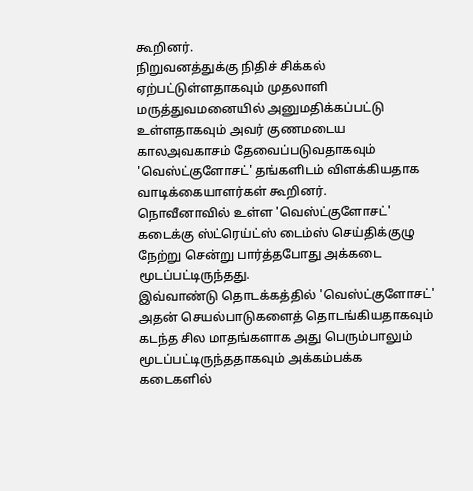கூறினர்.
நிறுவனத்துக்கு நிதிச் சிக்கல் ஏற்பட்டுள்ளதாகவும் முதலாளி மருத்துவமனையில் அனுமதிக்கப்பட்டு உள்ளதாகவும் அவர் குணமடைய காலஅவகாசம் தேவைப்படுவதாகவும் 'வெஸ்ட்குளோசட்' தங்களிடம் விளக்கியதாக வாடிக்கையாளர்கள் கூறினர்.
நொவீனாவில் உள்ள 'வெஸ்ட்குளோசட்' கடைக்கு ஸ்ட்ரெய்ட்ஸ் டைம்ஸ் செய்திக்குழு நேற்று சென்று பார்த்தபோது அக்கடை மூடப்பட்டிருந்தது.
இவ்வாண்டு தொடக்கத்தில் 'வெஸ்ட்குளோசட்' அதன் செயல்பாடுகளைத் தொடங்கியதாகவும் கடந்த சில மாதங்களாக அது பெரும்பாலும் மூடப்பட்டிருந்ததாகவும் அக்கம்பக்க கடைகளில்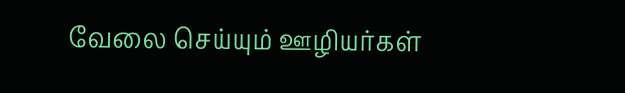வேலை செய்யும் ஊழியர்கள்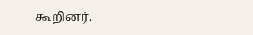கூறினர்.